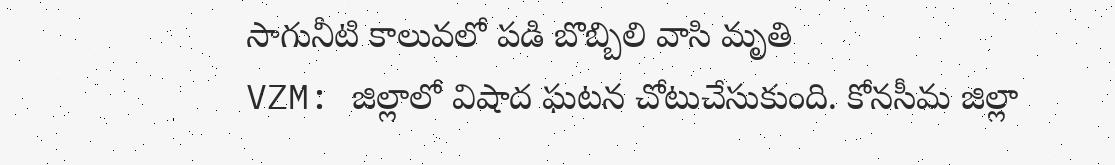సాగునీటి కాలువలో పడి బొబ్బిలి వాసి మృతి
VZM: జిల్లాలో విషాద ఘటన చోటుచేసుకుంది. కోనసీమ జిల్లా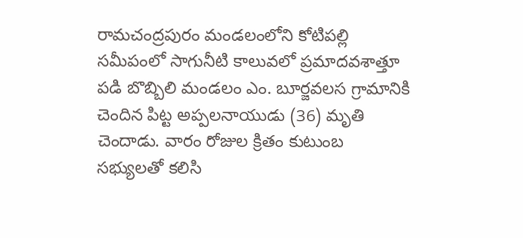రామచంద్రపురం మండలంలోని కోటిపల్లి సమీపంలో సాగునీటి కాలువలో ప్రమాదవశాత్తూ పడి బొబ్బిలి మండలం ఎం. బూర్జవలస గ్రామానికి చెందిన పిట్ట అప్పలనాయుడు (36) మృతి చెందాడు. వారం రోజుల క్రితం కుటుంబ సభ్యులతో కలిసి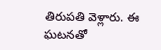తిరుపతి వెళ్లారు. ఈ ఘటనతో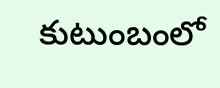కుటుంబంలో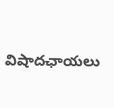విషాదఛాయలు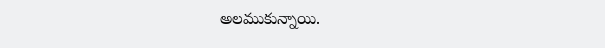అలముకున్నాయి.